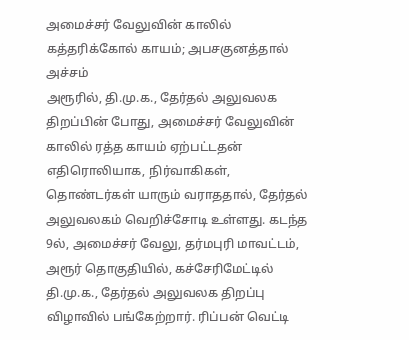அமைச்சர் வேலுவின் காலில் கத்தரிக்கோல் காயம்; அபசகுனத்தால் அச்சம்
அரூரில், தி.மு.க., தேர்தல் அலுவலக திறப்பின் போது, அமைச்சர் வேலுவின் காலில் ரத்த காயம் ஏற்பட்டதன் எதிரொலியாக, நிர்வாகிகள், தொண்டர்கள் யாரும் வராததால், தேர்தல் அலுவலகம் வெறிச்சோடி உள்ளது. கடந்த 9ல், அமைச்சர் வேலு, தர்மபுரி மாவட்டம், அரூர் தொகுதியில், கச்சேரிமேட்டில் தி.மு.க., தேர்தல் அலுவலக திறப்பு விழாவில் பங்கேற்றார். ரிப்பன் வெட்டி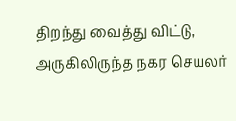திறந்து வைத்து விட்டு, அருகிலிருந்த நகர செயலர்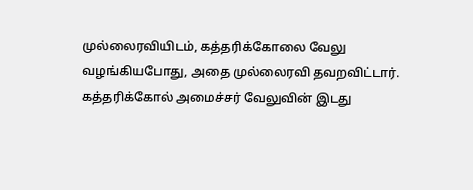முல்லைரவியிடம், கத்தரிக்கோலை வேலு வழங்கியபோது, அதை முல்லைரவி தவறவிட்டார். கத்தரிக்கோல் அமைச்சர் வேலுவின் இடது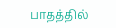பாதத்தில்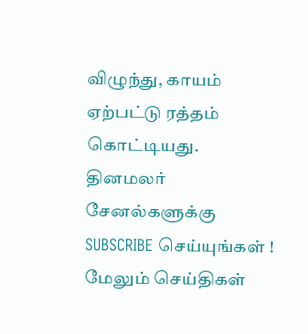விழுந்து, காயம் ஏற்பட்டு ரத்தம் கொட்டியது.
தினமலர் சேனல்களுக்கு SUBSCRIBE செய்யுங்கள் !
மேலும் செய்திகள்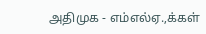அதிமுக - எம்எல்ஏ.,க்கள்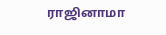ராஜினாமா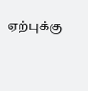ஏற்புக்கு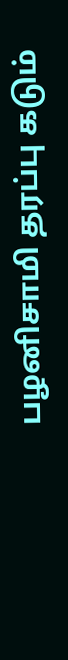பழனிசாமி தரப்பு கடும்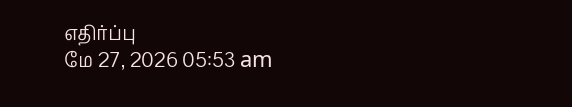எதிர்ப்பு
மே 27, 2026 05:53 am